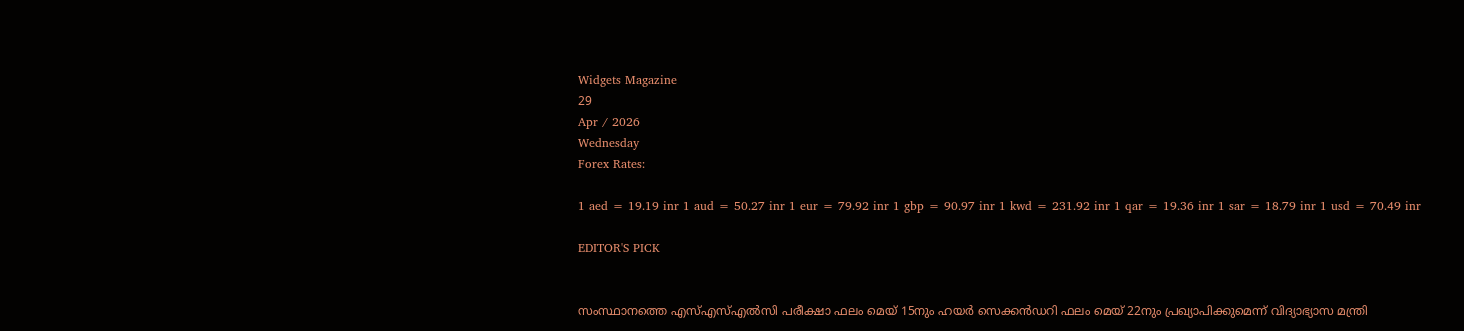Widgets Magazine
29
Apr / 2026
Wednesday
Forex Rates:

1 aed = 19.19 inr 1 aud = 50.27 inr 1 eur = 79.92 inr 1 gbp = 90.97 inr 1 kwd = 231.92 inr 1 qar = 19.36 inr 1 sar = 18.79 inr 1 usd = 70.49 inr

EDITOR'S PICK


സംസ്ഥാനത്തെ എസ്എസ്എൽസി പരീക്ഷാ ഫലം മെയ് 15നും ഹയർ സെക്കൻഡറി ഫലം മെയ് 22നും പ്രഖ്യാപിക്കുമെന്ന് വിദ്യാഭ്യാസ മന്ത്രി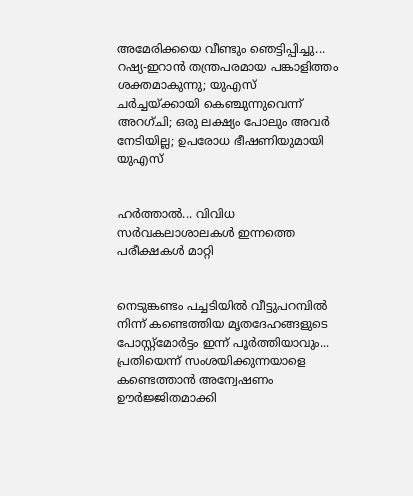അമേരിക്കയെ വീണ്ടും ഞെട്ടിപ്പിച്ചു... റഷ്യ-ഇറാൻ തന്ത്രപരമായ പങ്കാളിത്തം ശക്തമാകുന്നു; യുഎസ് ചർച്ചയ്ക്കായി കെഞ്ചുന്നുവെന്ന് അറഗ്ചി; ഒരു ലക്ഷ്യം പോലും അവർ നേടിയില്ല; ഉപരോധ ഭീഷണിയുമായി യുഎസ്


ഹര്‍ത്താല്‍... വിവിധ സർവകലാശാലകൾ ഇന്നത്തെ പരീക്ഷകൾ മാറ്റി


നെടുങ്കണ്ടം പച്ചടിയിൽ വീട്ടുപറമ്പിൽ നിന്ന് കണ്ടെത്തിയ മൃതദേഹങ്ങളുടെ പോസ്റ്റ്മോർട്ടം ഇന്ന് പൂർത്തിയാവും... പ്രതിയെന്ന് സംശയിക്കുന്നയാളെ കണ്ടെത്താൻ അന്വേഷണം ഊർജ്ജിതമാക്കി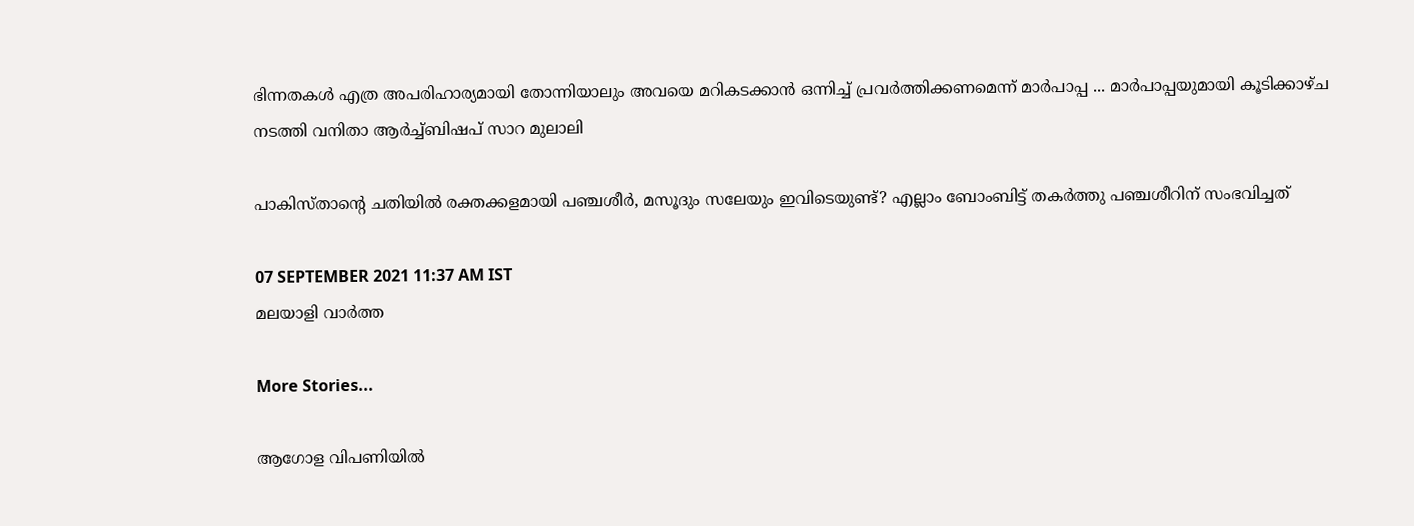ഭിന്നതകൾ എത്ര അപരിഹാര്യമായി തോന്നിയാലും അവയെ മറികടക്കാൻ ഒന്നിച്ച്‌ പ്രവർത്തിക്കണമെന്ന് മാർപാപ്പ ... മാർപാപ്പയുമായി കൂടിക്കാഴ്‌ച നടത്തി വനിതാ ആർച്ച്‌ബിഷപ് സാറ മുലാലി

പാകിസ്താന്റെ ചതിയിൽ രക്തക്കളമായി പഞ്ചശീർ, മസൂദും സലേയും ഇവിടെയുണ്ട്? എല്ലാം ബോംബിട്ട് തകർത്തു പഞ്ചശീറിന് സംഭവിച്ചത്

07 SEPTEMBER 2021 11:37 AM IST
മലയാളി വാര്‍ത്ത

More Stories...

ആഗോള വിപണിയില്‍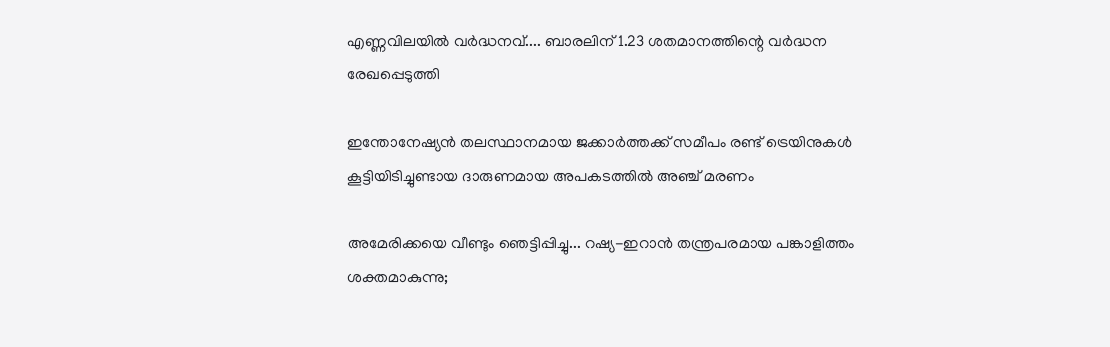എണ്ണവിലയിൽ വർദ്ധനവ്.... ബാരലിന് 1.23 ശതമാനത്തിന്റെ വര്‍ദ്ധന രേഖപ്പെടുത്തി

ഇന്തോനേഷ്യൻ തലസ്ഥാനമായ ജക്കാർത്തക്ക് സമീപം രണ്ട് ട്രെയിനുകൾ കൂട്ടിയിടിച്ചുണ്ടായ ദാരുണമായ അപകടത്തിൽ അഞ്ച് മരണം

അമേരിക്കയെ വീണ്ടും ഞെട്ടിപ്പിച്ചു... റഷ്യ-ഇറാൻ തന്ത്രപരമായ പങ്കാളിത്തം ശക്തമാകുന്നു;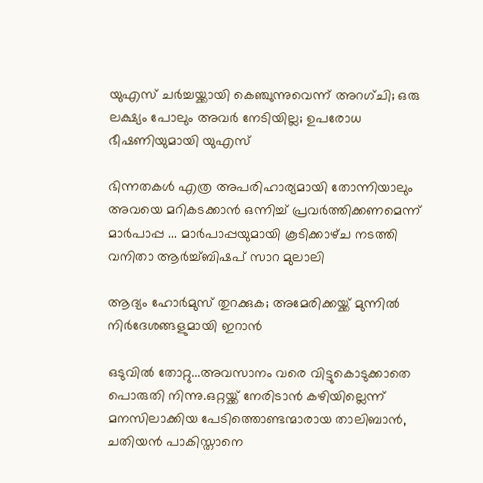യുഎസ് ചർച്ചയ്ക്കായി കെഞ്ചുന്നുവെന്ന് അറഗ്ചി; ഒരു ലക്ഷ്യം പോലും അവർ നേടിയില്ല; ഉപരോധ ഭീഷണിയുമായി യുഎസ്

ഭിന്നതകൾ എത്ര അപരിഹാര്യമായി തോന്നിയാലും അവയെ മറികടക്കാൻ ഒന്നിച്ച്‌ പ്രവർത്തിക്കണമെന്ന് മാർപാപ്പ ... മാർപാപ്പയുമായി കൂടിക്കാഴ്‌ച നടത്തി വനിതാ ആർച്ച്‌ബിഷപ് സാറ മുലാലി

ആദ്യം ഹോര്‍മുസ് തുറക്കുക; അമേരിക്കയ്ക്ക് മുന്നില്‍ നിര്‍ദേശങ്ങളുമായി ഇറാന്‍

ഒടുവിൽ തോറ്റു...അവസാനം വരെ വിട്ടുകൊടുക്കാതെ പൊരുതി നിന്നു.ഒറ്റയ്ക്ക് നേരിടാൻ കഴിയില്ലെന്ന് മനസിലാക്കിയ പേടിത്തൊണ്ടന്മാരായ താലിബാൻ, ചതിയൻ പാകിസ്താനെ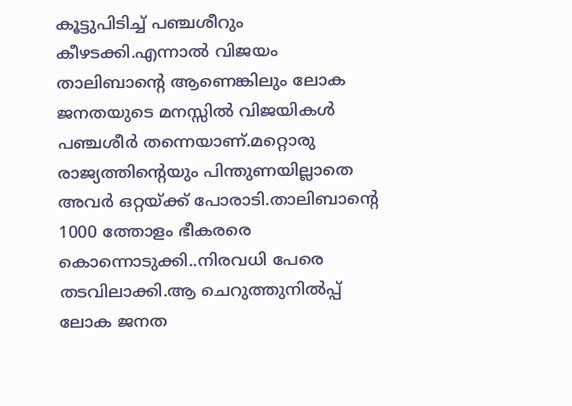കൂട്ടുപിടിച്ച് പഞ്ചശീറും കീഴടക്കി.എന്നാൽ വിജയം താലിബാന്റെ ആണെങ്കിലും ലോക ജനതയുടെ മനസ്സിൽ വിജയികൾ പഞ്ചശീർ തന്നെയാണ്.മറ്റൊരു രാജ്യത്തിന്റെയും പിന്തുണയില്ലാതെ അവർ ഒറ്റയ്ക്ക് പോരാടി.താലിബാന്റെ 1000 ത്തോളം ഭീകരരെ കൊന്നൊടുക്കി..നിരവധി പേരെ തടവിലാക്കി.ആ ചെറുത്തുനിൽപ്പ് ലോക ജനത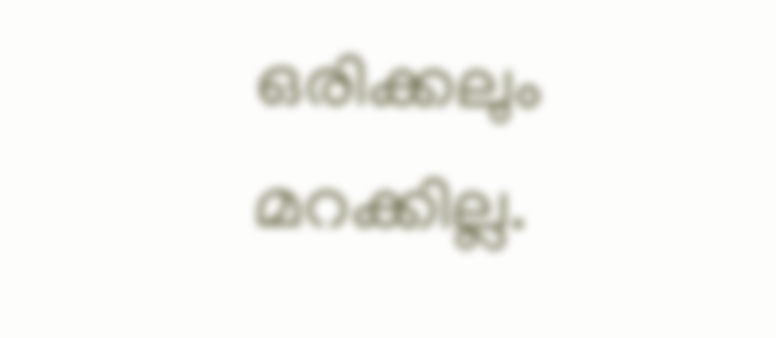ഒരിക്കലും മറക്കില്ല.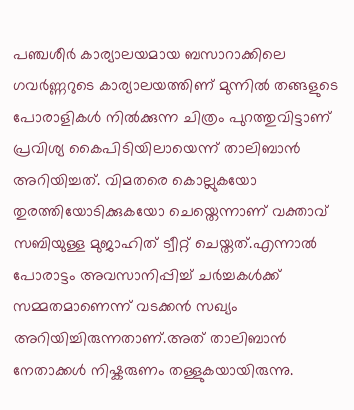പഞ്ചശീർ കാര്യാലയമായ ബസാറാക്കിലെ ഗവർണ്ണറുടെ കാര്യാലയത്തിണ് മുന്നിൽ തങ്ങളുടെ പോരാളികൾ നിൽക്കുന്ന ചിത്രം പുറത്തുവിട്ടാണ് പ്രവിശ്യ കൈപിടിയിലായെന്ന് താലിബാൻ അറിയിച്ചത്. വിമതരെ കൊല്ലുകയോ തുരത്തിയോടിക്കുകയോ ചെയ്തെന്നാണ് വക്താവ് സബിയുള്ള മുജാഹിത് ട്വീറ്റ് ചെയ്തത്.എന്നാൽ പോരാട്ടം അവസാനിപ്പിച്ച് ചർച്ചകൾക്ക് സമ്മതമാണെന്ന് വടക്കൻ സഖ്യം അറിയിച്ചിരുന്നതാണ്.അത് താലിബാൻ നേതാക്കൾ നിഷ്കരുണം തള്ളുകയായിരുന്നു.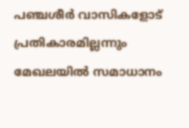പഞ്ചശീർ വാസികളോട് പ്രതികാരമില്ലന്നും മേഖലയിൽ സമാധാനം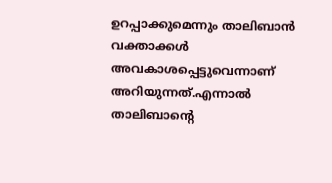ഉറപ്പാക്കുമെന്നും താലിബാൻ വക്താക്കൾ അവകാശപ്പെട്ടുവെന്നാണ് അറിയുന്നത്.എന്നാൽ താലിബാന്റെ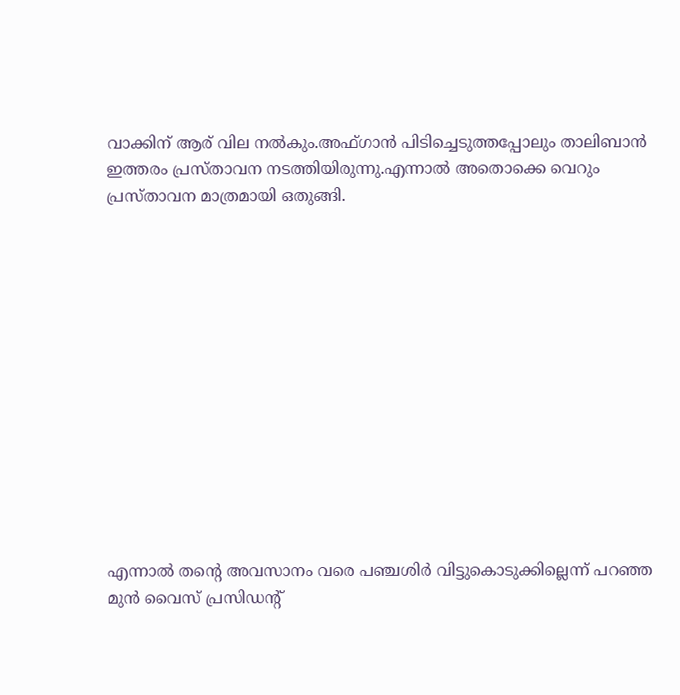വാക്കിന് ആര് വില നൽകും.അഫ്ഗാൻ പിടിച്ചെടുത്തപ്പോലും താലിബാൻ ഇത്തരം പ്രസ്താവന നടത്തിയിരുന്നു.എന്നാൽ അതൊക്കെ വെറും പ്രസ്താവന മാത്രമായി ഒതുങ്ങി.













എന്നാൽ തന്റെ അവസാനം വരെ പഞ്ചശിർ വിട്ടുകൊടുക്കില്ലെന്ന് പറഞ്ഞ മുൻ വൈസ് പ്രസിഡന്റ്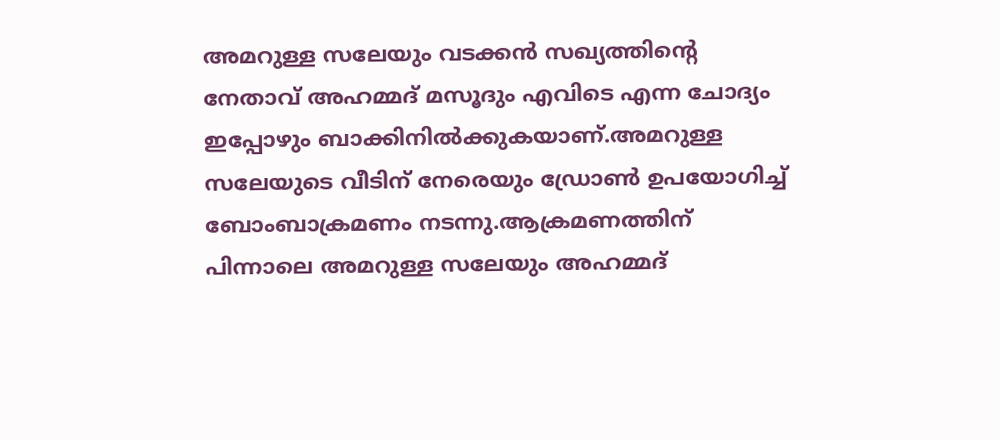അമറുള്ള സലേയും വടക്കൻ സഖ്യത്തിന്റെ നേതാവ് അഹമ്മദ് മസൂദും എവിടെ എന്ന ചോദ്യം ഇപ്പോഴും ബാക്കിനിൽക്കുകയാണ്.അമറുള്ള സലേയുടെ വീടിന് നേരെയും ഡ്രോൺ ഉപയോഗിച്ച് ബോംബാക്രമണം നടന്നു.ആക്രമണത്തിന് പിന്നാലെ അമറുള്ള സലേയും അഹമ്മദ്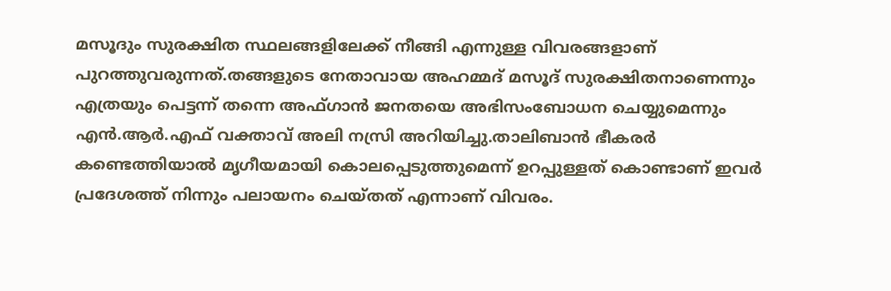മസൂദും സുരക്ഷിത സ്ഥലങ്ങളിലേക്ക് നീങ്ങി എന്നുള്ള വിവരങ്ങളാണ് പുറത്തുവരുന്നത്.തങ്ങളുടെ നേതാവായ അഹമ്മദ് മസൂദ് സുരക്ഷിതനാണെന്നും എത്രയും പെട്ടന്ന് തന്നെ അഫ്ഗാൻ ജനതയെ അഭിസംബോധന ചെയ്യുമെന്നും എൻ.ആർ.എഫ് വക്താവ് അലി നസ്രി അറിയിച്ചു.താലിബാൻ ഭീകരർ കണ്ടെത്തിയാൽ മൃഗീയമായി കൊലപ്പെടുത്തുമെന്ന് ഉറപ്പുള്ളത് കൊണ്ടാണ് ഇവർ പ്രദേശത്ത് നിന്നും പലായനം ചെയ്തത് എന്നാണ് വിവരം.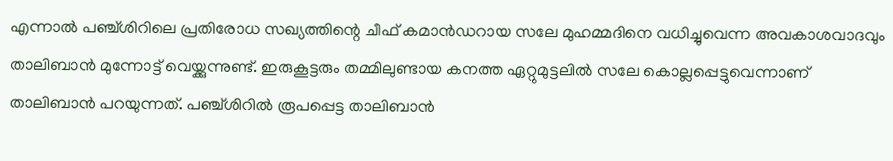എന്നാൽ പഞ്ച്ശിറിലെ പ്രതിരോധ സഖ്യത്തിന്റെ ചീഫ് കമാൻഡറായ സലേ മുഹമ്മദിനെ വധിച്ചുവെന്ന അവകാശവാദവും താലിബാൻ മുന്നോട്ട് വെയ്ക്കുന്നുണ്ട്. ഇരുകൂട്ടരും തമ്മിലുണ്ടായ കനത്ത ഏറ്റുമുട്ടലിൽ സലേ കൊല്ലപ്പെട്ടുവെന്നാണ് താലിബാൻ പറയുന്നത്. പഞ്ച്ശിറിൽ രൂപപ്പെട്ട താലിബാൻ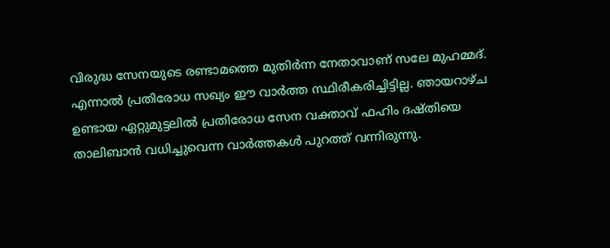വിരുദ്ധ സേനയുടെ രണ്ടാമത്തെ മുതിർന്ന നേതാവാണ് സലേ മുഹമ്മദ്. എന്നാൽ പ്രതിരോധ സഖ്യം ഈ വാർത്ത സ്ഥിരീകരിച്ചിട്ടില്ല. ഞായറാഴ്ച ഉണ്ടായ ഏറ്റുമുട്ടലിൽ പ്രതിരോധ സേന വക്താവ് ഫഹിം ദഷ്തിയെ താലിബാൻ വധിച്ചുവെന്ന വാർത്തകൾ പുറത്ത് വന്നിരുന്നു.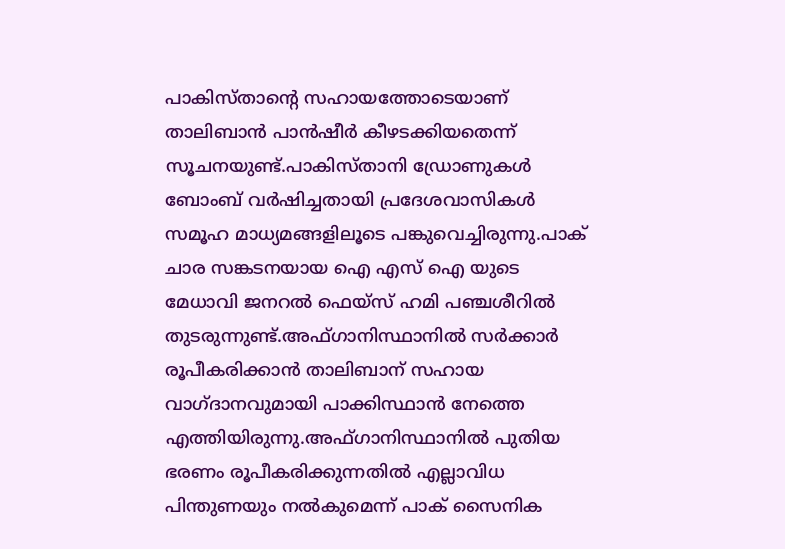പാകിസ്താന്റെ സഹായത്തോടെയാണ് താലിബാൻ പാൻഷീർ കീഴടക്കിയതെന്ന് സൂചനയുണ്ട്.പാകിസ്താനി ഡ്രോണുകൾ ബോംബ് വർഷിച്ചതായി പ്രദേശവാസികൾ സമൂഹ മാധ്യമങ്ങളിലൂടെ പങ്കുവെച്ചിരുന്നു.പാക് ചാര സങ്കടനയായ ഐ എസ് ഐ യുടെ മേധാവി ജനറൽ ഫെയ്‌സ് ഹമി പഞ്ചശീറിൽ തുടരുന്നുണ്ട്.അഫ്ഗാനിസ്ഥാനില്‍ സര്‍ക്കാര്‍ രൂപീകരിക്കാന്‍ താലിബാന് സഹായ വാഗ്ദാനവുമായി പാക്കിസ്ഥാന്‍ നേത്തെ എത്തിയിരുന്നു.അഫ്ഗാനിസ്ഥാനില്‍ പുതിയ ഭരണം രൂപീകരിക്കുന്നതില്‍ എല്ലാവിധ പിന്തുണയും നല്‍കുമെന്ന് പാക് സൈനിക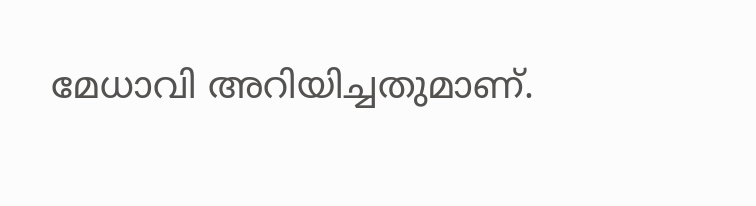മേധാവി അറിയിച്ചതുമാണ്.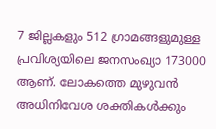7 ജില്ലകളും 512 ഗ്രാമങ്ങളുമുള്ള പ്രവിശ്യയിലെ ജനസംഖ്യാ 173000 ആണ്. ലോകത്തെ മുഴുവൻ അധിനിവേശ ശക്തികൾക്കും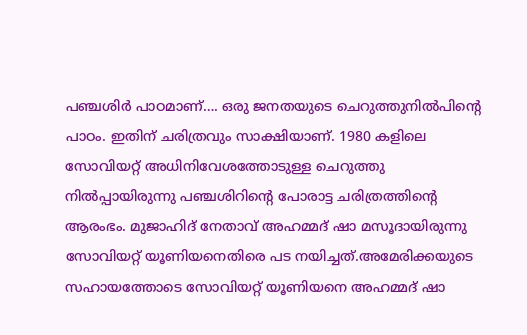പഞ്ചശിർ പാഠമാണ്…. ഒരു ജനതയുടെ ചെറുത്തുനിൽപിന്റെ പാഠം. ഇതിന് ചരിത്രവും സാക്ഷിയാണ്. 1980 കളിലെ സോവിയറ്റ് അധിനിവേശത്തോടുള്ള ചെറുത്തു നിൽപ്പായിരുന്നു പഞ്ചശിറിന്റെ പോരാട്ട ചരിത്രത്തിന്റെ ആരംഭം. മുജാഹിദ് നേതാവ് അഹമ്മദ് ഷാ മസൂദായിരുന്നു സോവിയറ്റ് യൂണിയനെതിരെ പട നയിച്ചത്.അമേരിക്കയുടെ സഹായത്തോടെ സോവിയറ്റ് യൂണിയനെ അഹമ്മദ് ഷാ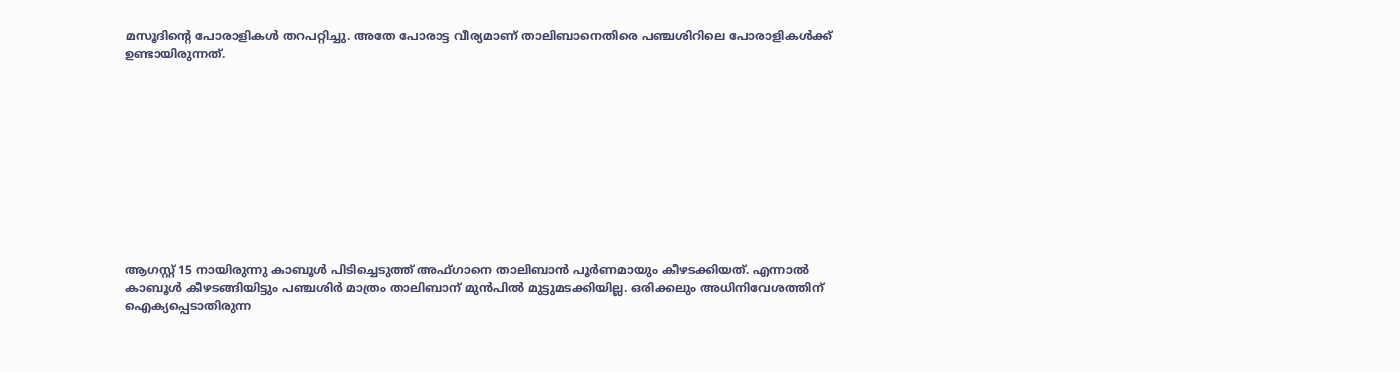മസൂദിന്റെ പോരാളികൾ തറപറ്റിച്ചു. അതേ പോരാട്ട വീര്യമാണ് താലിബാനെതിരെ പഞ്ചശിറിലെ പോരാളികൾക്ക് ഉണ്ടായിരുന്നത്.











ആഗസ്റ്റ് 15 നായിരുന്നു കാബൂൾ പിടിച്ചെടുത്ത് അഫ്ഗാനെ താലിബാൻ പൂർണമായും കീഴടക്കിയത്. എന്നാൽ കാബൂൾ കീഴടങ്ങിയിട്ടും പഞ്ചശിർ മാത്രം താലിബാന് മുൻപിൽ മുട്ടുമടക്കിയില്ല. ഒരിക്കലും അധിനിവേശത്തിന് ഐക്യപ്പെടാതിരുന്ന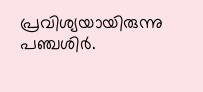പ്രവിശ്യയായിരുന്നു പഞ്ചശിർ.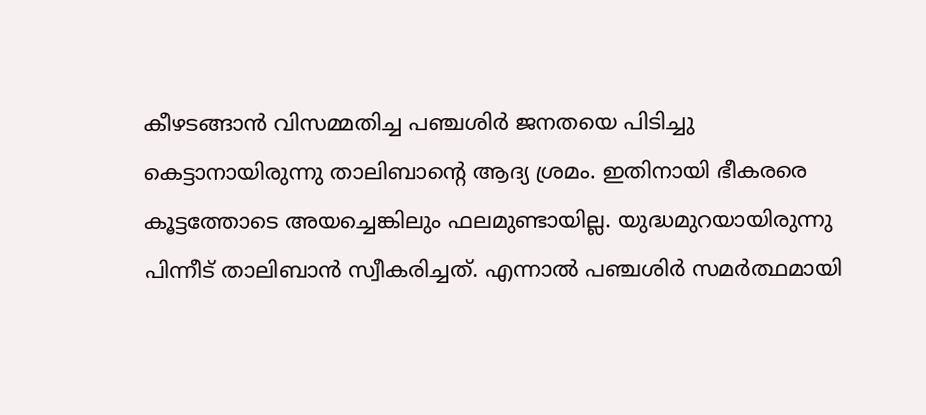കീഴടങ്ങാൻ വിസമ്മതിച്ച പഞ്ചശിർ ജനതയെ പിടിച്ചു കെട്ടാനായിരുന്നു താലിബാന്റെ ആദ്യ ശ്രമം. ഇതിനായി ഭീകരരെ കൂട്ടത്തോടെ അയച്ചെങ്കിലും ഫലമുണ്ടായില്ല. യുദ്ധമുറയായിരുന്നു പിന്നീട് താലിബാൻ സ്വീകരിച്ചത്. എന്നാൽ പഞ്ചശിർ സമർത്ഥമായി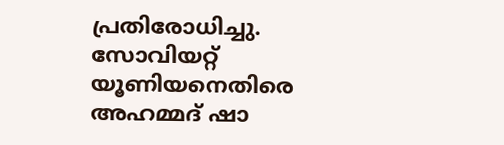പ്രതിരോധിച്ചു. സോവിയറ്റ് യൂണിയനെതിരെ അഹമ്മദ് ഷാ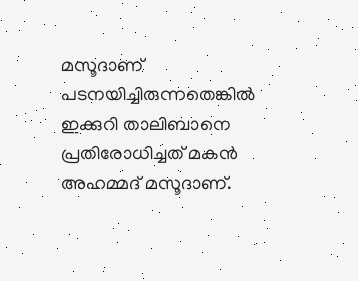മസൂദാണ് പടനയിച്ചിരുന്നതെങ്കിൽ ഇക്കുറി താലിബാനെ പ്രതിരോധിച്ചത് മകൻ അഹമ്മദ് മസൂദാണ്.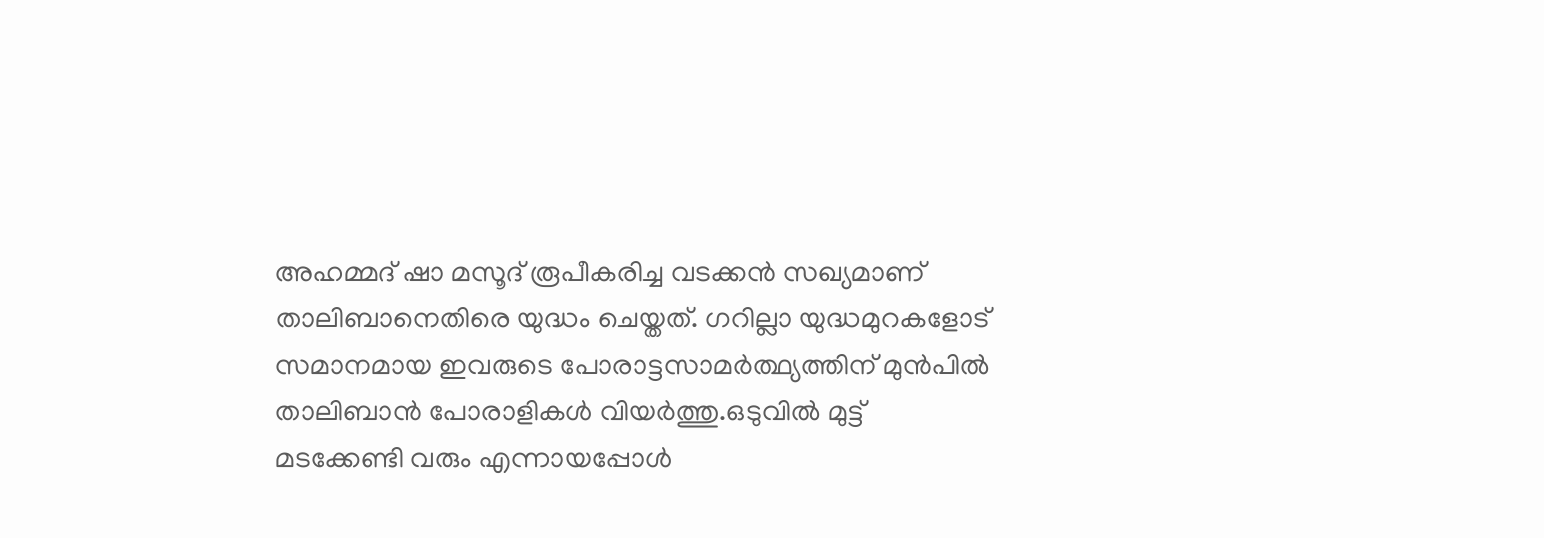അഹമ്മദ് ഷാ മസൂദ് രൂപീകരിച്ച വടക്കൻ സഖ്യമാണ് താലിബാനെതിരെ യുദ്ധം ചെയ്തത്. ഗറില്ലാ യുദ്ധമുറകളോട് സമാനമായ ഇവരുടെ പോരാട്ടസാമർത്ഥ്യത്തിന് മുൻപിൽ താലിബാൻ പോരാളികൾ വിയർത്തു.ഒടുവിൽ മുട്ട് മടക്കേണ്ടി വരും എന്നായപ്പോൾ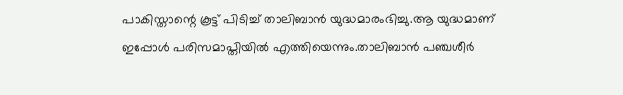പാകിസ്താന്റെ കൂട്ട് പിടിച്ച് താലിബാൻ യുദ്ധമാരംഭിച്ചു.ആ യുദ്ധമാണ് ഇപ്പോൾ പരിസമാപ്തിയിൽ എത്തിയെന്നും.താലിബാൻ പഞ്ചശീർ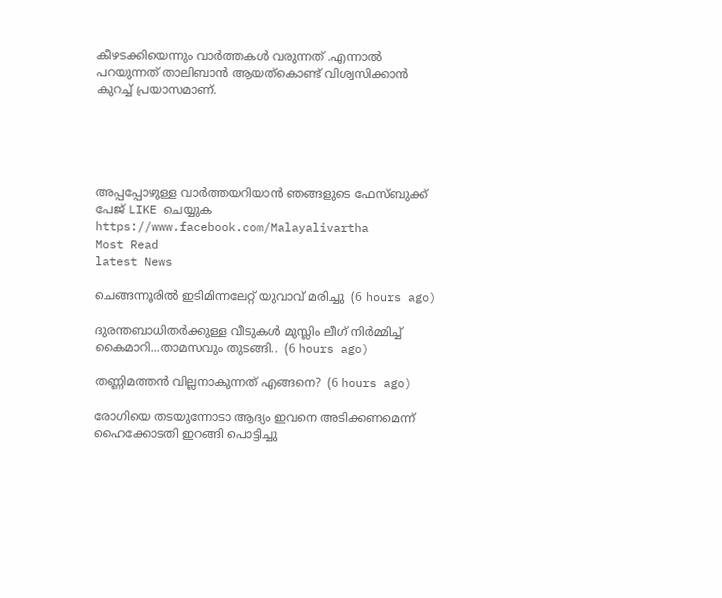കീഴടക്കിയെന്നും വാർത്തകൾ വരുന്നത് .എന്നാൽ പറയുന്നത് താലിബാൻ ആയത്കൊണ്ട് വിശ്വസിക്കാൻ കുറച്ച് പ്രയാസമാണ്.





അപ്പപ്പോഴുള്ള വാര്‍ത്തയറിയാന്‍ ഞങ്ങളുടെ ഫേസ്‌ബുക്ക്‌ പേജ് LIKE ചെയ്യുക
https://www.facebook.com/Malayalivartha
Most Read
latest News

ചെങ്ങന്നൂരിൽ ഇടിമിന്നലേറ്റ് യുവാവ് മരിച്ചു  (6 hours ago)

ദുരന്തബാധിതര്‍ക്കുള്ള വീടുകള്‍ മുസ്ലിം ലീഗ് നിര്‍മ്മിച്ച് കൈമാറി...താമസവും തുടങ്ങി..  (6 hours ago)

തണ്ണിമത്തൻ വില്ലനാകുന്നത് എങ്ങനെ?  (6 hours ago)

രോഗിയെ തടയുന്നോടാ ആദ്യം ഇവനെ അടിക്കണമെന്ന് ഹൈക്കോടതി ഇറങ്ങി പൊട്ടിച്ചു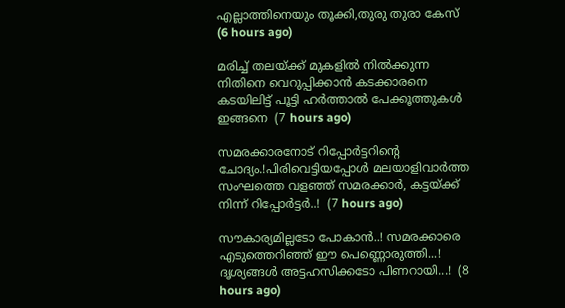എല്ലാത്തിനെയും തൂക്കി,തുരു തുരാ കേസ്  (6 hours ago)

മരിച്ച് തലയ്ക്ക് മുകളിൽ നിൽക്കുന്ന നിതിനെ വെറുപ്പിക്കാൻ കടക്കാരനെ കടയിലിട്ട് പൂട്ടി ഹർത്താൽ പേക്കൂത്തുകൾ ഇങ്ങനെ  (7 hours ago)

സമരക്കാരനോട് റിപ്പോർട്ടറിന്റെ ചോദ്യം.!പിരിവെട്ടിയപ്പോൾ മലയാളിവാർത്ത സംഘത്തെ വളഞ്ഞ് സമരക്കാർ, കട്ടയ്ക്ക് നിന്ന് റിപ്പോർട്ടർ..!  (7 hours ago)

സൗകാര്യമില്ലടോ പോകാന്‍..! സമരക്കാരെ എടുത്തെറിഞ്ഞ് ഈ പെണ്ണൊരുത്തി...! ദൃശ്യങ്ങൾ അട്ടഹസിക്കടോ പിണറായി...!  (8 hours ago)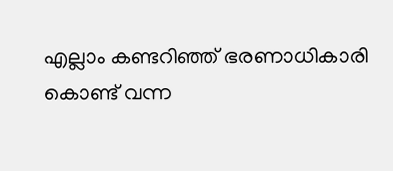എല്ലാം കണ്ടറിഞ്ഞ് ഭരണാധികാരി കൊണ്ട് വന്ന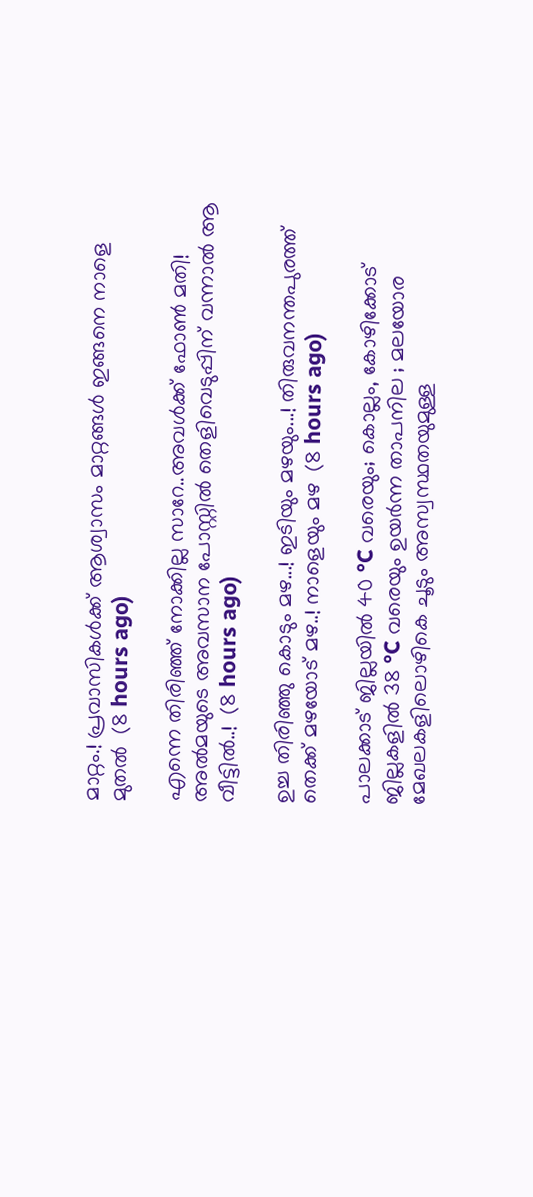മാറ്റം.! പ്രവാസികൾക്ക് ആശ്വാസം മാറ്റങ്ങൾ ഇങ്ങനെ നാളെ മുതൽ  (8 hours ago)

എന്നെ തിരിഞ്ഞ് നോക്കില്ല സാറേ..അവൾക്ക് ഫോൺ മതി! അൽമയുടെ അവസാന പോസ്റ്റിൽ തെളിവെടുപ്പിന് വന്നാൽ ആ വീട്ടിൽ..!  (8 hours ago)

ഉച്ച തിരിഞ്ഞു കൊടും മഴ...! ഇടിയും മഴയും...! തിരുവനന്തപുരത്ത് തെക്ക് മഴയോട് മഴ..! നാളെയും മഴ  (8 hours ago)

പാലക്കാട് ജില്ലയിൽ 40 °C വരെയും; കൊല്ലം, കോഴിക്കോട് ജില്ലകളിൽ 38 °C വരെയും ഉയർന്ന താപനില ; മലയോര മേഖലകളിലൊഴികെ ചൂടും അസ്വസ്ഥതയുമുള്ള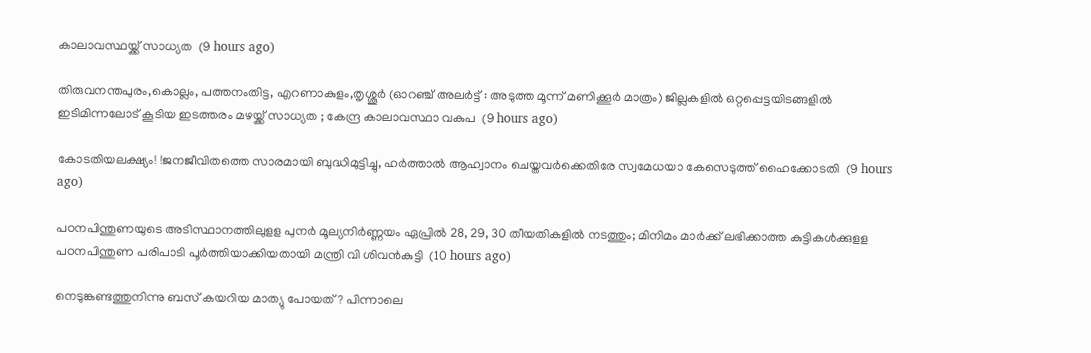കാലാവസ്ഥയ്ക്ക് സാധ്യത  (9 hours ago)

തിരുവനന്തപുരം,കൊല്ലം, പത്തനംതിട്ട, എറണാകുളം,തൃശ്ശൂർ (ഓറഞ്ച് അലർട്ട് : അടുത്ത മൂന്ന്‌ മണിക്കൂർ മാത്രം) ജില്ലകളിൽ ഒറ്റപ്പെട്ടയിടങ്ങളിൽ ഇടിമിന്നലോട് കൂടിയ ഇടത്തരം മഴയ്ക്ക് സാധ്യത ; കേന്ദ്ര കാലാവസ്ഥാ വകുപ  (9 hours ago)

കോടതിയലക്ഷ്യം! !ജനജീവിതത്തെ സാരമായി ബുദ്ധിമുട്ടിച്ചു, ഹർത്താൽ ആഹ്വാനം ചെയ്തവർക്കെതിരേ സ്വമേധയാ കേസെടുത്ത് ഹൈക്കോടതി  (9 hours ago)

പഠനപിന്തുണയുടെ അടിസ്ഥാനത്തിലുളള പുനർ മൂല്യനിർണ്ണയം ഏപ്രിൽ 28, 29, 30 തീയതികളിൽ നടത്തും; മിനിമം മാർക്ക് ലഭിക്കാത്ത കുട്ടികൾക്കുളള പഠനപിന്തുണ പരിപാടി പൂർത്തിയാക്കിയതായി മന്ത്രി വി ശിവൻകുട്ടി  (10 hours ago)

നെടുങ്കണ്ടത്തുനിന്നു ബസ് കയറിയ മാത്യു പോയത് ? പിന്നാലെ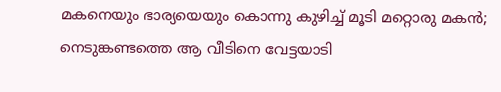മകനെയും ഭാര്യയെയും കൊന്നു കുഴിച്ച് മൂടി മറ്റൊരു മകൻ; നെടുങ്കണ്ടത്തെ ആ വീടിനെ വേട്ടയാടി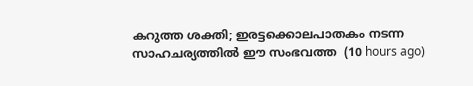കറുത്ത ശക്തി; ഇരട്ടക്കൊലപാതകം നടന്ന സാഹചര്യത്തിൽ ഈ സംഭവത്ത  (10 hours ago)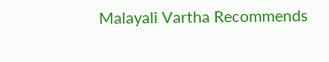Malayali Vartha Recommends